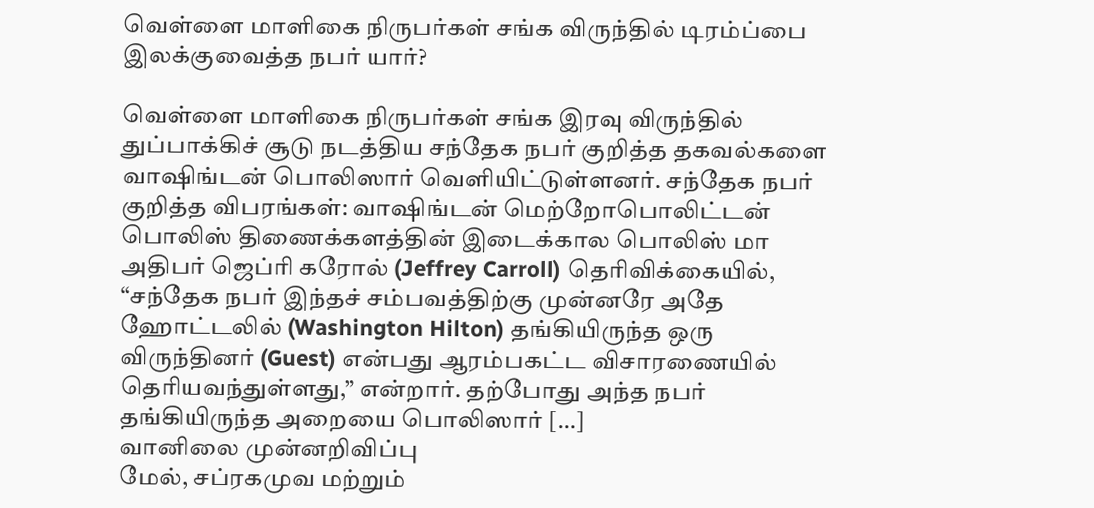வெள்ளை மாளிகை நிருபர்கள் சங்க விருந்தில் டிரம்ப்பை இலக்குவைத்த நபர் யார்?

வெள்ளை மாளிகை நிருபர்கள் சங்க இரவு விருந்தில் துப்பாக்கிச் சூடு நடத்திய சந்தேக நபர் குறித்த தகவல்களை வாஷிங்டன் பொலிஸார் வெளியிட்டுள்ளனர். சந்தேக நபர் குறித்த விபரங்கள்: வாஷிங்டன் மெற்றோபொலிட்டன் பொலிஸ் திணைக்களத்தின் இடைக்கால பொலிஸ் மா அதிபர் ஜெப்ரி கரோல் (Jeffrey Carroll) தெரிவிக்கையில், “சந்தேக நபர் இந்தச் சம்பவத்திற்கு முன்னரே அதே ஹோட்டலில் (Washington Hilton) தங்கியிருந்த ஒரு விருந்தினர் (Guest) என்பது ஆரம்பகட்ட விசாரணையில் தெரியவந்துள்ளது,” என்றார். தற்போது அந்த நபர் தங்கியிருந்த அறையை பொலிஸார் […]
வானிலை முன்னறிவிப்பு
மேல், சப்ரகமுவ மற்றும்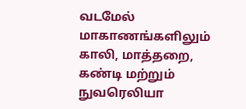வடமேல் மாகாணங்களிலும் காலி, மாத்தறை, கண்டி மற்றும் நுவரெலியா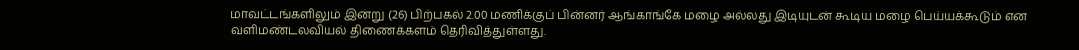மாவட்டங்களிலும் இன்று (26) பிற்பகல் 2.00 மணிக்குப் பின்னர் ஆங்காங்கே மழை அல்லது இடியுடன் கூடிய மழை பெய்யக்கூடும் என வளிமண்டலவியல் திணைக்களம் தெரிவித்துள்ளது.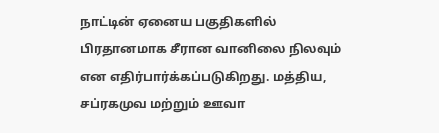நாட்டின் ஏனைய பகுதிகளில் பிரதானமாக சீரான வானிலை நிலவும் என எதிர்பார்க்கப்படுகிறது. மத்திய, சப்ரகமுவ மற்றும் ஊவா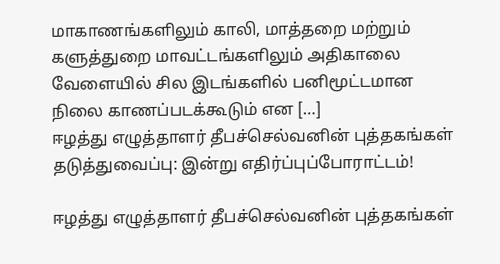மாகாணங்களிலும் காலி, மாத்தறை மற்றும் களுத்துறை மாவட்டங்களிலும் அதிகாலை வேளையில் சில இடங்களில் பனிமூட்டமான நிலை காணப்படக்கூடும் என […]
ஈழத்து எழுத்தாளர் தீபச்செல்வனின் புத்தகங்கள் தடுத்துவைப்பு: இன்று எதிர்ப்புப்போராட்டம்!

ஈழத்து எழுத்தாளர் தீபச்செல்வனின் புத்தகங்கள்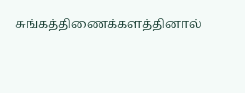சுங்கத்திணைக்களத்தினால்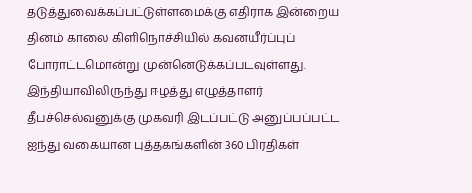தடுத்துவைக்கப்பட்டுள்ளமைக்கு எதிராக இன்றைய தினம் காலை கிளிநொச்சியில் கவனயீர்ப்புப் போராட்டமொன்று முன்னெடுக்கப்படவுள்ளது. இந்தியாவிலிருந்து ஈழத்து எழுத்தாளர் தீபச்செல்வனுக்கு முகவரி இடப்பட்டு அனுப்பப்பட்ட ஐந்து வகையான புத்தகங்களின் 360 பிரதிகள்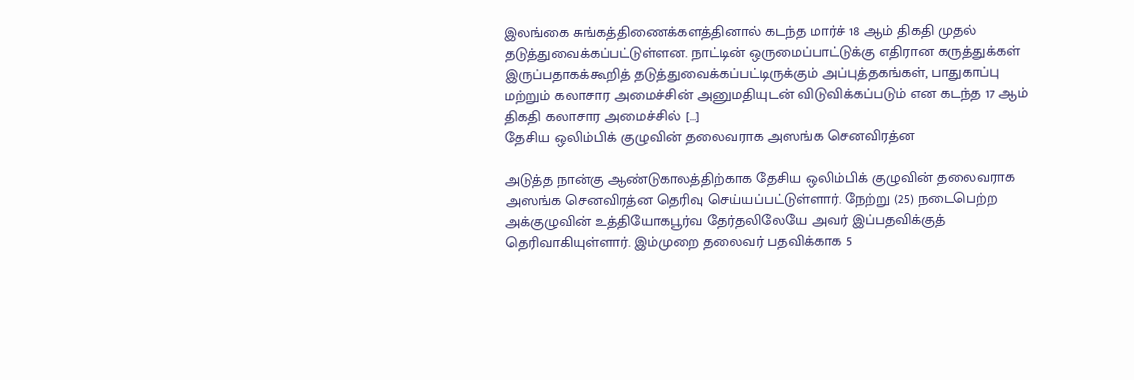இலங்கை சுங்கத்திணைக்களத்தினால் கடந்த மார்ச் 18 ஆம் திகதி முதல் தடுத்துவைக்கப்பட்டுள்ளன. நாட்டின் ஒருமைப்பாட்டுக்கு எதிரான கருத்துக்கள் இருப்பதாகக்கூறித் தடுத்துவைக்கப்பட்டிருக்கும் அப்புத்தகங்கள், பாதுகாப்பு மற்றும் கலாசார அமைச்சின் அனுமதியுடன் விடுவிக்கப்படும் என கடந்த 17 ஆம் திகதி கலாசார அமைச்சில் […]
தேசிய ஒலிம்பிக் குழுவின் தலைவராக அஸங்க செனவிரத்ன

அடுத்த நான்கு ஆண்டுகாலத்திற்காக தேசிய ஒலிம்பிக் குழுவின் தலைவராக அஸங்க செனவிரத்ன தெரிவு செய்யப்பட்டுள்ளார். நேற்று (25) நடைபெற்ற அக்குழுவின் உத்தியோகபூர்வ தேர்தலிலேயே அவர் இப்பதவிக்குத் தெரிவாகியுள்ளார். இம்முறை தலைவர் பதவிக்காக 5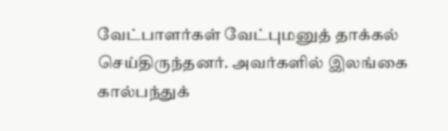வேட்பாளர்கள் வேட்புமனுத் தாக்கல் செய்திருந்தனர். அவர்களில் இலங்கை கால்பந்துக்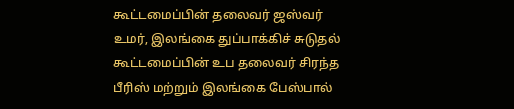கூட்டமைப்பின் தலைவர் ஜஸ்வர் உமர், இலங்கை துப்பாக்கிச் சுடுதல் கூட்டமைப்பின் உப தலைவர் சிரந்த பீரிஸ் மற்றும் இலங்கை பேஸ்பால்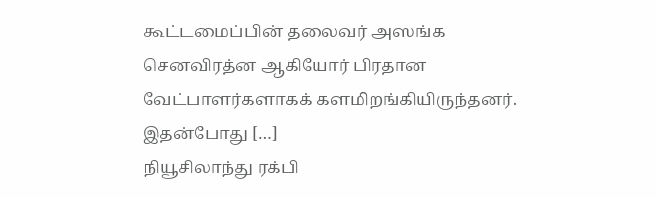கூட்டமைப்பின் தலைவர் அஸங்க செனவிரத்ன ஆகியோர் பிரதான வேட்பாளர்களாகக் களமிறங்கியிருந்தனர். இதன்போது […]
நியூசிலாந்து ரக்பி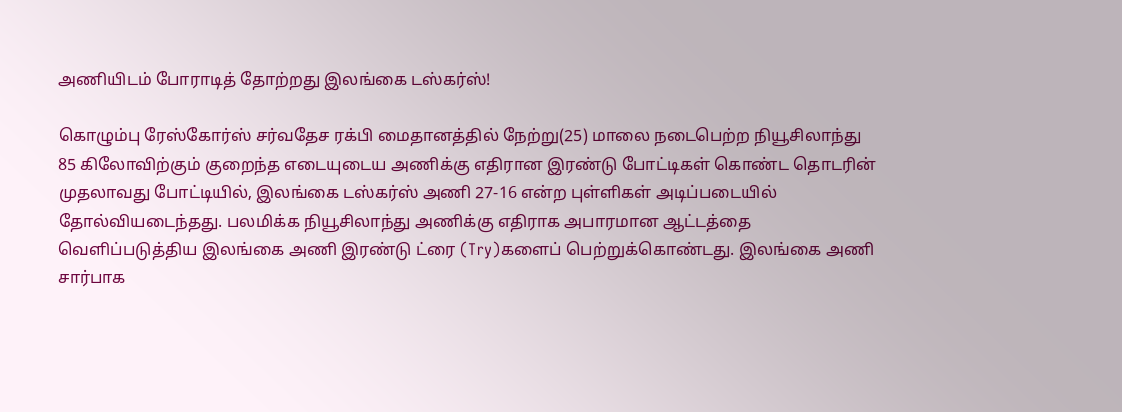அணியிடம் போராடித் தோற்றது இலங்கை டஸ்கர்ஸ்!

கொழும்பு ரேஸ்கோர்ஸ் சர்வதேச ரக்பி மைதானத்தில் நேற்று(25) மாலை நடைபெற்ற நியூசிலாந்து 85 கிலோவிற்கும் குறைந்த எடையுடைய அணிக்கு எதிரான இரண்டு போட்டிகள் கொண்ட தொடரின் முதலாவது போட்டியில், இலங்கை டஸ்கர்ஸ் அணி 27-16 என்ற புள்ளிகள் அடிப்படையில் தோல்வியடைந்தது. பலமிக்க நியூசிலாந்து அணிக்கு எதிராக அபாரமான ஆட்டத்தை வெளிப்படுத்திய இலங்கை அணி இரண்டு ட்ரை (Try)களைப் பெற்றுக்கொண்டது. இலங்கை அணி சார்பாக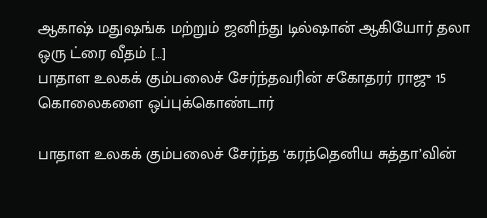ஆகாஷ் மதுஷங்க மற்றும் ஜனிந்து டில்ஷான் ஆகியோர் தலா ஒரு ட்ரை வீதம் […]
பாதாள உலகக் கும்பலைச் சேர்ந்தவரின் சகோதரர் ராஜு 15 கொலைகளை ஒப்புக்கொண்டார்

பாதாள உலகக் கும்பலைச் சேர்ந்த ‘கரந்தெனிய சுத்தா’வின்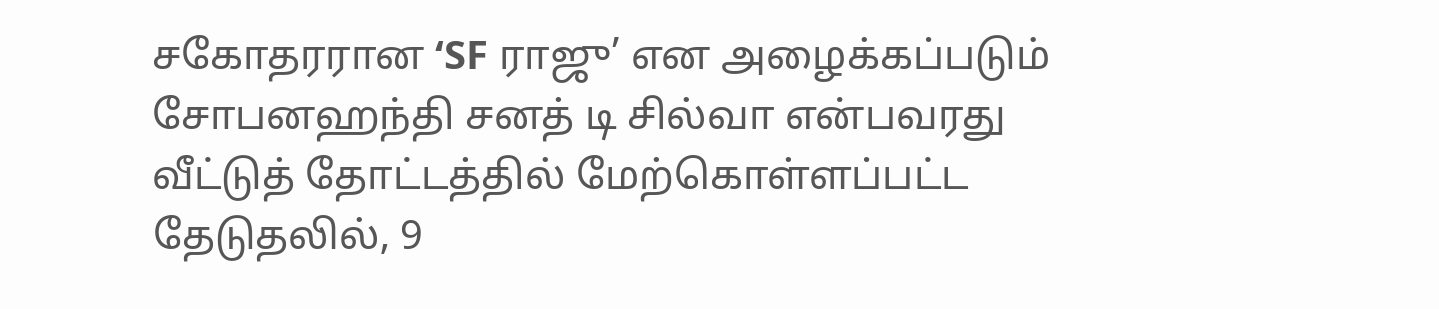சகோதரரான ‘SF ராஜு’ என அழைக்கப்படும் சோபனஹந்தி சனத் டி சில்வா என்பவரது வீட்டுத் தோட்டத்தில் மேற்கொள்ளப்பட்ட தேடுதலில், 9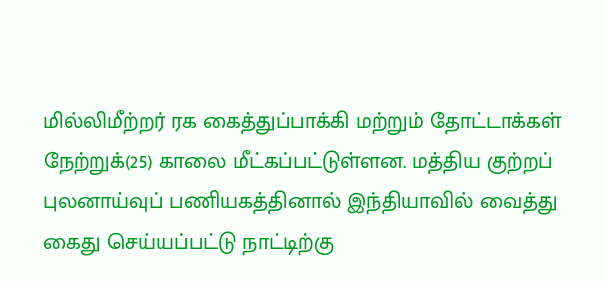மில்லிமீற்றர் ரக கைத்துப்பாக்கி மற்றும் தோட்டாக்கள் நேற்றுக்(25) காலை மீட்கப்பட்டுள்ளன. மத்திய குற்றப் புலனாய்வுப் பணியகத்தினால் இந்தியாவில் வைத்து கைது செய்யப்பட்டு நாட்டிற்கு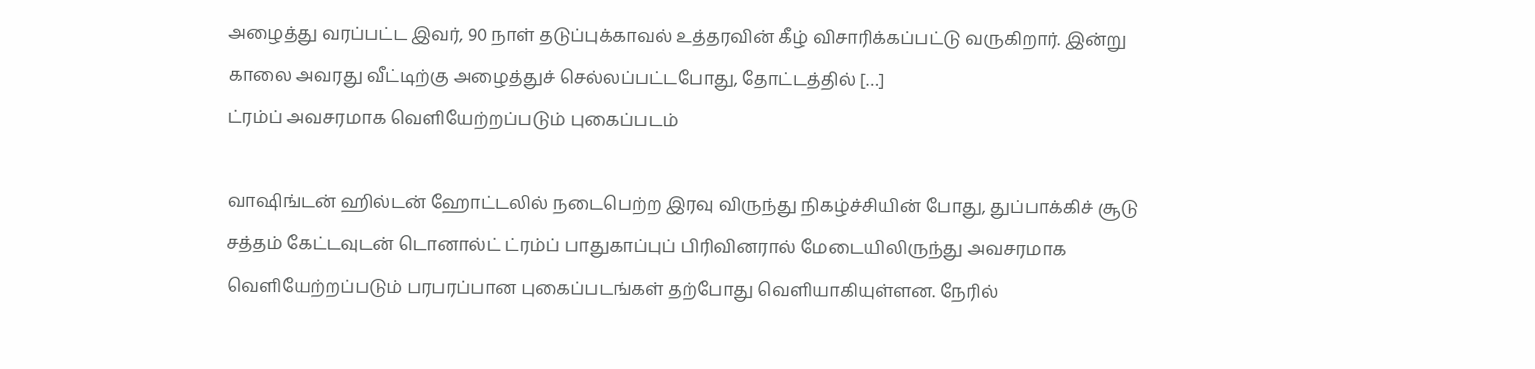அழைத்து வரப்பட்ட இவர், 90 நாள் தடுப்புக்காவல் உத்தரவின் கீழ் விசாரிக்கப்பட்டு வருகிறார். இன்று காலை அவரது வீட்டிற்கு அழைத்துச் செல்லப்பட்டபோது, தோட்டத்தில் […]
ட்ரம்ப் அவசரமாக வெளியேற்றப்படும் புகைப்படம்

வாஷிங்டன் ஹில்டன் ஹோட்டலில் நடைபெற்ற இரவு விருந்து நிகழ்ச்சியின் போது, துப்பாக்கிச் சூடு சத்தம் கேட்டவுடன் டொனால்ட் ட்ரம்ப் பாதுகாப்புப் பிரிவினரால் மேடையிலிருந்து அவசரமாக வெளியேற்றப்படும் பரபரப்பான புகைப்படங்கள் தற்போது வெளியாகியுள்ளன. நேரில்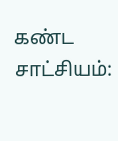கண்ட சாட்சியம்: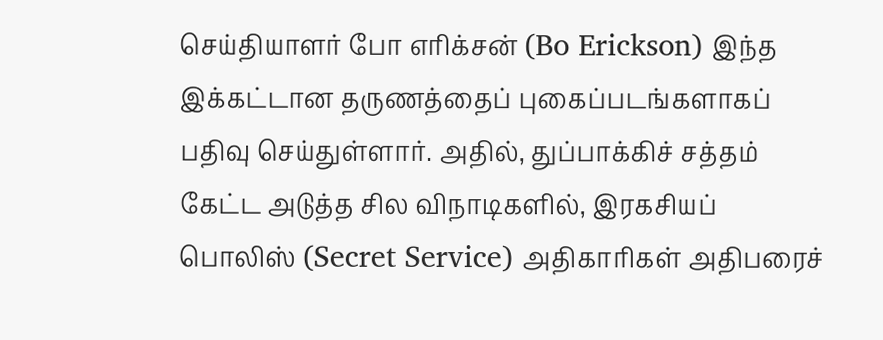செய்தியாளர் போ எரிக்சன் (Bo Erickson) இந்த இக்கட்டான தருணத்தைப் புகைப்படங்களாகப் பதிவு செய்துள்ளார். அதில், துப்பாக்கிச் சத்தம் கேட்ட அடுத்த சில விநாடிகளில், இரகசியப் பொலிஸ் (Secret Service) அதிகாரிகள் அதிபரைச்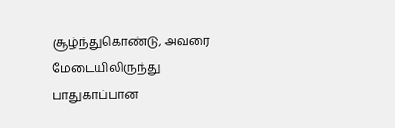சூழ்ந்துகொண்டு, அவரை மேடையிலிருந்து பாதுகாப்பான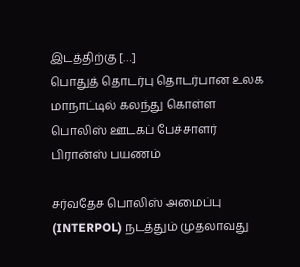இடத்திற்கு […]
பொதுத் தொடர்பு தொடர்பான உலக மாநாட்டில் கலந்து கொள்ள பொலிஸ் ஊடகப் பேச்சாளர் பிரான்ஸ் பயணம்

சர்வதேச பொலிஸ் அமைப்பு (INTERPOL) நடத்தும் முதலாவது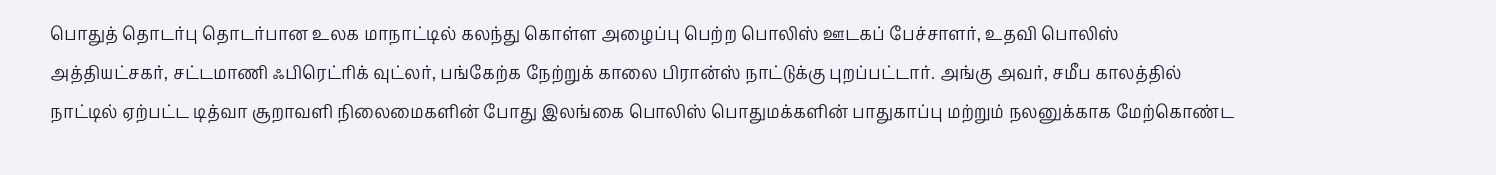பொதுத் தொடர்பு தொடர்பான உலக மாநாட்டில் கலந்து கொள்ள அழைப்பு பெற்ற பொலிஸ் ஊடகப் பேச்சாளர், உதவி பொலிஸ் அத்தியட்சகர், சட்டமாணி ஃபிரெட்ரிக் வுட்லர், பங்கேற்க நேற்றுக் காலை பிரான்ஸ் நாட்டுக்கு புறப்பட்டார். அங்கு அவர், சமீப காலத்தில் நாட்டில் ஏற்பட்ட டித்வா சூறாவளி நிலைமைகளின் போது இலங்கை பொலிஸ் பொதுமக்களின் பாதுகாப்பு மற்றும் நலனுக்காக மேற்கொண்ட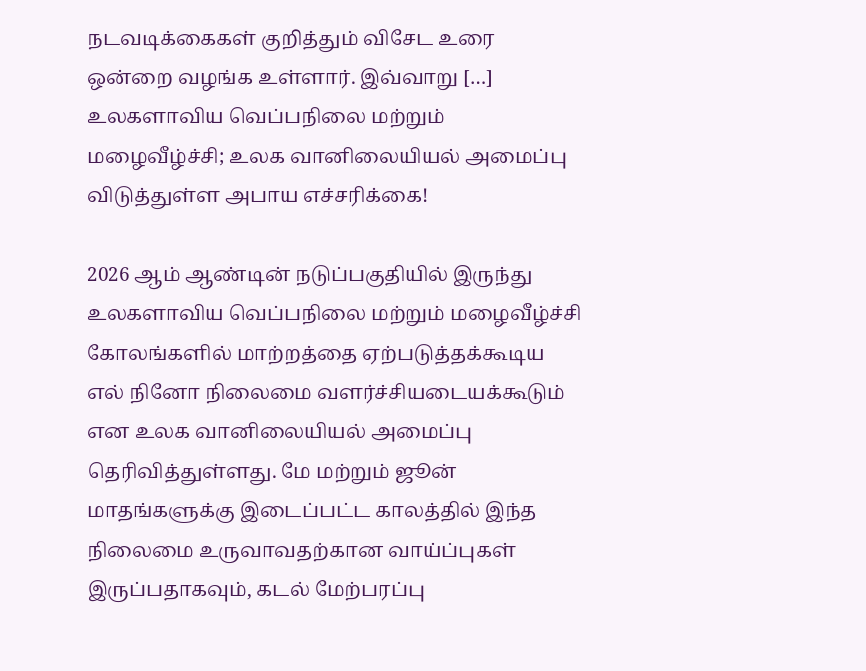நடவடிக்கைகள் குறித்தும் விசேட உரை ஒன்றை வழங்க உள்ளார். இவ்வாறு […]
உலகளாவிய வெப்பநிலை மற்றும் மழைவீழ்ச்சி; உலக வானிலையியல் அமைப்பு விடுத்துள்ள அபாய எச்சரிக்கை!

2026 ஆம் ஆண்டின் நடுப்பகுதியில் இருந்து உலகளாவிய வெப்பநிலை மற்றும் மழைவீழ்ச்சி கோலங்களில் மாற்றத்தை ஏற்படுத்தக்கூடிய எல் நினோ நிலைமை வளர்ச்சியடையக்கூடும் என உலக வானிலையியல் அமைப்பு தெரிவித்துள்ளது. மே மற்றும் ஜூன் மாதங்களுக்கு இடைப்பட்ட காலத்தில் இந்த நிலைமை உருவாவதற்கான வாய்ப்புகள் இருப்பதாகவும், கடல் மேற்பரப்பு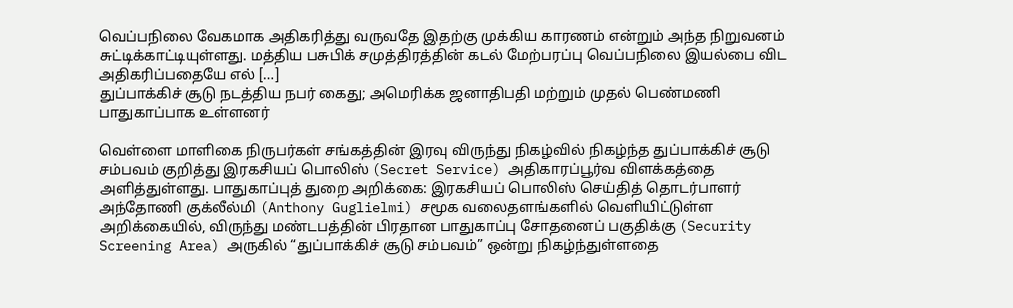வெப்பநிலை வேகமாக அதிகரித்து வருவதே இதற்கு முக்கிய காரணம் என்றும் அந்த நிறுவனம் சுட்டிக்காட்டியுள்ளது. மத்திய பசுபிக் சமுத்திரத்தின் கடல் மேற்பரப்பு வெப்பநிலை இயல்பை விட அதிகரிப்பதையே எல் […]
துப்பாக்கிச் சூடு நடத்திய நபர் கைது; அமெரிக்க ஜனாதிபதி மற்றும் முதல் பெண்மணி பாதுகாப்பாக உள்ளனர்

வெள்ளை மாளிகை நிருபர்கள் சங்கத்தின் இரவு விருந்து நிகழ்வில் நிகழ்ந்த துப்பாக்கிச் சூடு சம்பவம் குறித்து இரகசியப் பொலிஸ் (Secret Service) அதிகாரப்பூர்வ விளக்கத்தை அளித்துள்ளது. பாதுகாப்புத் துறை அறிக்கை: இரகசியப் பொலிஸ் செய்தித் தொடர்பாளர் அந்தோணி குக்லீல்மி (Anthony Guglielmi) சமூக வலைதளங்களில் வெளியிட்டுள்ள அறிக்கையில், விருந்து மண்டபத்தின் பிரதான பாதுகாப்பு சோதனைப் பகுதிக்கு (Security Screening Area) அருகில் “துப்பாக்கிச் சூடு சம்பவம்” ஒன்று நிகழ்ந்துள்ளதை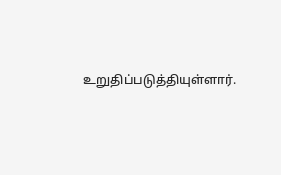உறுதிப்படுத்தியுள்ளார்.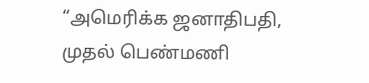“அமெரிக்க ஜனாதிபதி, முதல் பெண்மணி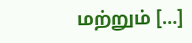மற்றும் […]